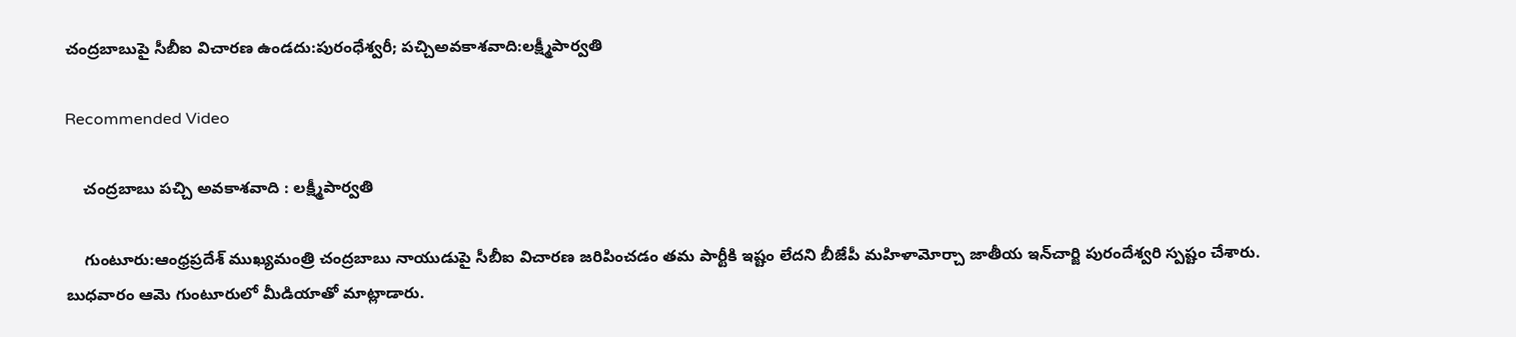చంద్రబాబుపై సీబీఐ విచారణ ఉండదు:పురంధేశ్వరీ; పచ్చిఅవకాశవాది:లక్ష్మీపార్వతి

Recommended Video

    చంద్రబాబు పచ్చి అవకాశవాది : లక్ష్మీపార్వతి

    గుంటూరు:ఆంధ్రప్రదేశ్ ముఖ్యమంత్రి చంద్రబాబు నాయుడుపై సీబీఐ విచారణ జరిపించడం తమ పార్టీకి ఇష్టం లేదని బీజేపీ మహిళామోర్చా జాతీయ ఇన్‌చార్జి పురందేశ్వరి స్పష్టం చేశారు. బుధవారం ఆమె గుంటూరులో మీడియాతో మాట్లాడారు.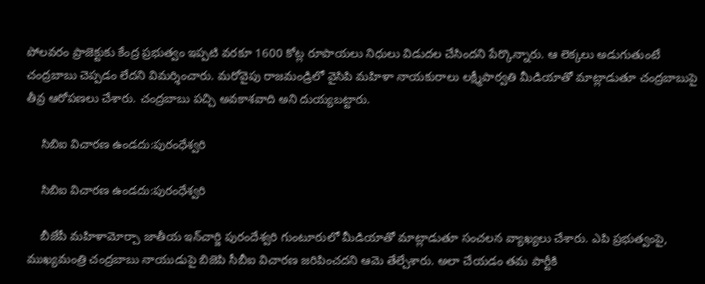పోలవరం ప్రాజెక్టుకు కేంద్ర ప్రభుత్వం ఇప్పటి వరకూ 1600 కోట్ల రూపాయలు నిధులు విడుదల చేసిందని పేర్కొన్నారు. ఆ లెక్కలు అడుగుతుంటే చం‍ద్రబాబు చెప్పడం లేదని విమర్శించారు. మరోవైపు రాజమండ్రిలో వైసిపి మహిళా నాయకురాలు లక్ష్మీపార్వతి మీడియాతో మాట్లాడుతూ చంద్రబాబుపై తీవ్ర ఆరోపణలు చేశారు. చంద్రబాబు పచ్చి అవకాశవాది అని దుయ్యబట్టారు.

    సిబిఐ విచారణ ఉండదు:పురంధేశ్వరి

    సిబిఐ విచారణ ఉండదు:పురంధేశ్వరి

    బీజేపీ మహిళామోర్చా జాతీయ ఇన్‌చార్జి పురందేశ్వరి గుంటూరులో మీడియాతో మాట్లాడుతూ సంచలన వ్యాఖ్యలు చేశారు. ఎపి ప్రభుత్వంపై, ముఖ్యమంత్రి చంద్రబాబు నాయుడుపై బిజెపి సీబీఐ విచారణ జరిపించదని ఆమె తేల్చేశారు. అలా చేయడం తమ పార్టీకి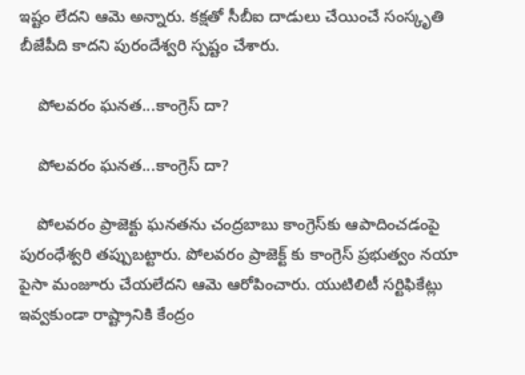ఇష్టం లేదని ఆమె అన్నారు. కక్షతో సీబీఐ దాడులు చేయించే సంస్కృతి బీజేపీది కాదని పురందేశ్వరి స్పష్టం చేశారు.

    పోలవరం ఘనత...కాంగ్రెస్ దా?

    పోలవరం ఘనత...కాంగ్రెస్ దా?

    పోలవరం ప్రాజెక్టు ఘనతను చంద్రబాబు కాంగ్రెస్‌కు ఆపాదించడంపై పురంధేశ్వరి తప్పుబట్టారు. పోలవరం ప్రాజెక్ట్ కు కాంగ్రెస్ ప్రభుత్వం నయా పైసా మంజూరు చేయలేదని ఆమె ఆరోపించారు. యుటిలిటీ సర్టిఫికేట్లు ఇవ్వకుండా రాష్ట్రానికి కేంద్రం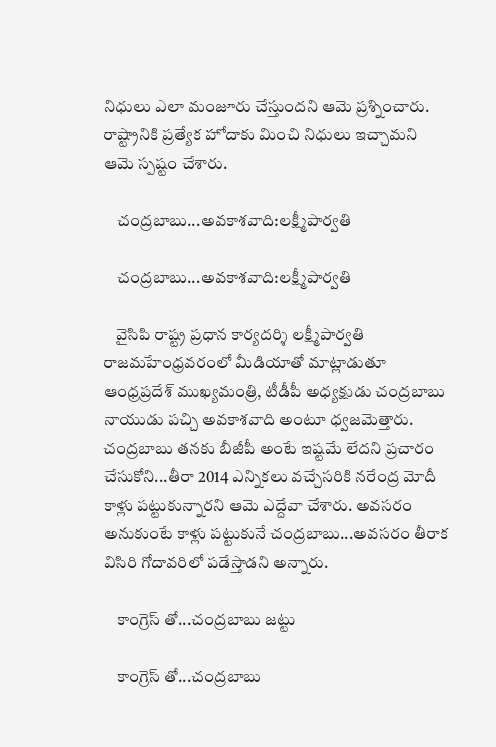నిధులు ఎలా మంజూరు చేస్తుందని ఆమె ప్రశ్నించారు. రాష్ట్రానికి ప్రత్యేక హోదాకు మించి నిధులు ఇచ్చామని ఆమె స్పష్టం చేశారు.

    చంద్రబాబు...అవకాశవాది:లక్ష్మీపార్వతి

    చంద్రబాబు...అవకాశవాది:లక్ష్మీపార్వతి

    వైసిపి రాష్ట్ర ప్రధాన కార్యదర్శి లక్ష్మీపార్వతి రాజమహేంధ్రవరంలో మీడియాతో మాట్లాడుతూ ఆంధ్రప్రదేశ్‌ ముఖ్యమంత్రి, టీడీపీ అధ్యక్షుడు చంద్రబాబు నాయుడు పచ్చి అవకాశవాది అంటూ ధ్వజమెత్తారు. చంద్రబాబు తనకు బీజీపీ అంటే ఇష్టమే లేదని ప్రచారం చేసుకోని...తీరా 2014 ఎన్నికలు వచ్చేసరికి నరేంద్ర మోదీ కాళ్లు పట్టుకున్నారని ఆమె ఎద్దేవా చేశారు. అవసరం అనుకుంటే కాళ్లు పట్టుకునే చంద్రబాబు...అవసరం తీరాక విసిరి గోదావరిలో పడేస్తాడని అన్నారు.

    కాంగ్రెస్ తో...చంద్రబాబు జట్టు

    కాంగ్రెస్ తో...చంద్రబాబు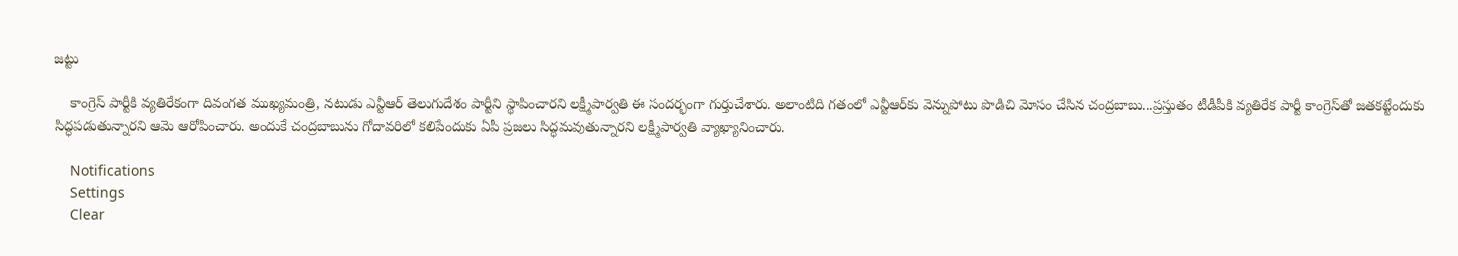జట్టు

    కాంగ్రెస్‌ పార్టీకి వ్యతిరేకంగా దివంగత ముఖ్యమంత్రి, నటుడు ఎన్టీఆర్‌ తెలుగుదేశం పార్టీని స్థాపించారని లక్ష్మీపార్వతి ఈ సందర్భంగా గుర్తుచేశారు. అలాంటిది గతంలో ఎన్టీఆర్‌కు వెన్నుపోటు పొడిచి మోసం చేసిన చంద్రబాబు...ప్రస్తుతం టీడీపీకి వ్యతిరేక పార్టీ కాంగ్రెస్‌తో జతకట్టేందుకు సిద్ధపడుతున్నారని ఆమె ఆరోపించారు. అందుకే చంద్రబాబును గోదావరిలో కలిపేందుకు ఏపీ ప్రజలు సిద్ధమవుతున్నారని లక్ష్మీపార్వతి వ్యాఖ్యానించారు.

    Notifications
    Settings
    Clear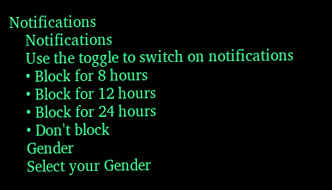Notifications
    Notifications
    Use the toggle to switch on notifications
    • Block for 8 hours
    • Block for 12 hours
    • Block for 24 hours
    • Don't block
    Gender
    Select your Gender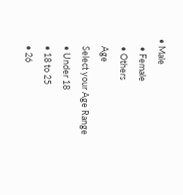• Male
    • Female
    • Others
    Age
    Select your Age Range
    • Under 18
    • 18 to 25
    • 26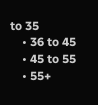to 35
    • 36 to 45
    • 45 to 55
    • 55+